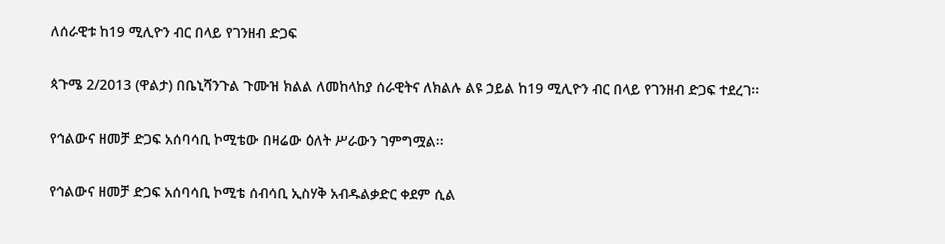ለሰራዊቱ ከ19 ሚሊዮን ብር በላይ የገንዘብ ድጋፍ

ጳጉሜ 2/2013 (ዋልታ) በቤኒሻንጉል ጉሙዝ ክልል ለመከላከያ ሰራዊትና ለክልሉ ልዩ ኃይል ከ19 ሚሊዮን ብር በላይ የገንዘብ ድጋፍ ተደረገ፡፡

የኅልውና ዘመቻ ድጋፍ አሰባሳቢ ኮሚቴው በዛሬው ዕለት ሥራውን ገምግሟል፡፡

የኅልውና ዘመቻ ድጋፍ አሰባሳቢ ኮሚቴ ሰብሳቢ ኢስሃቅ አብዱልቃድር ቀደም ሲል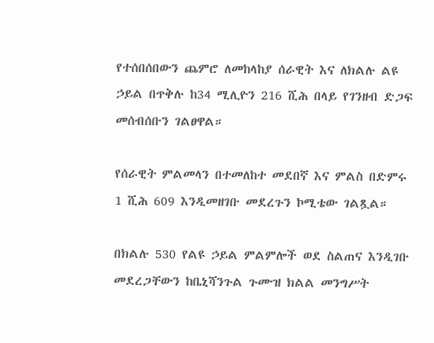የተሰበሰበውን ጨምሮ ለመከላከያ ሰራዊት እና ለክልሉ ልዩ ኃይል በጥቅሉ ከ34 ሚሊዮን 216 ሺሕ በላይ የገንዘብ ድጋፍ መሰብሰቡን ገልፀዋል።

የሰራዊት ምልመላን በተመለከተ መደበኛ እና ምልስ በድምሩ 1 ሺሕ 609 እንዲመዘገቡ መደረጉን ኮሚቴው ገልጿል።

በክልሉ 530 የልዩ ኃይል ምልምሎች ወደ ስልጠና እንዲገቡ መደረጋቸውን ከቤኒሻንጉል ጉሙዝ ክልል መንግሥት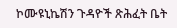ኮሙዩኒኬሽን ጉዳዮች ጽሕፈት ቤት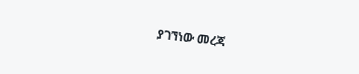ያገኘነው መረጃ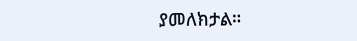ያመለክታል።